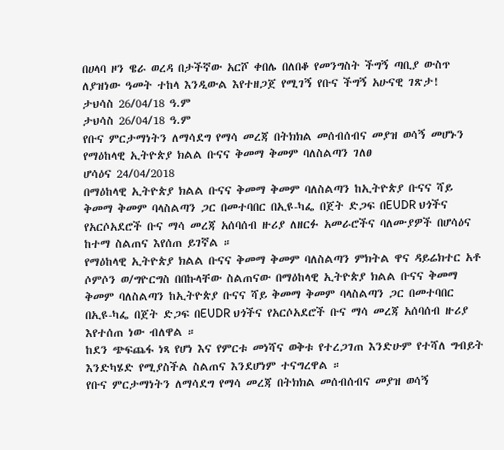በሀላባ ዞን ዌራ ወረዳ በታችኛው አርሾ ቀበሌ በለበቆ የመንግስት ችግኝ ጣቢያ ውስጥ ለያዝነው ዓመት ተከላ እንዲውል እየተዘጋጀ የሚገኝ የቡና ችግኝ አሁናዊ ገጽታ!
ታህሳስ 26/04/18 ዓ.ም
ታህሳስ 26/04/18 ዓ.ም
የቡና ምርታማነትን ለማሳደግ የማሳ መረጃ በትክክል መሰብሰብና መያዝ ወሳኝ መሆኑን የማዕከላዊ ኢትዮጵያ ክልል ቡናና ቅመማ ቅመም ባለስልጣን ገለፀ
ሆሳዕና 24/04/2018
በማዕከላዊ ኢትዮጵያ ክልል ቡናና ቅመማ ቅመም ባለስልጣን ከኢትዮጵያ ቡናና ሻይ ቅመማ ቅመም ባላስልጣን ጋር በመተባበር በኢዩ-ካፌ በጀት ድጋፍ በEUDR ህጎችና የአርሶአደሮች ቡና ማሳ መረጃ አሰባሰብ ዙሪያ ለዘርፉ አመራሮችና ባለሙያዎች በሆሳዕና ከተማ ስልጠና እየሰጠ ይገኛል ።
የማዕከላዊ ኢትዮጵያ ክልል ቡናና ቅመማ ቅመም ባለስልጣን ምክትል ዋና ዳይሬክተር አቶ ሶምሶን ወ/ግዮርግስ በበኩላቸው ስልጠናው በማዕከላዊ ኢትዮጵያ ክልል ቡናና ቅመማ ቅመም ባለስልጣን ከኢትዮጵያ ቡናና ሻይ ቅመማ ቅመም ባላስልጣን ጋር በመተባበር በኢዩ-ካፌ በጀት ድጋፍ በEUDR ህጎችና የአርሶአደሮች ቡና ማሳ መረጃ አሰባሰብ ዙሪያ እየተሰጠ ነው ብለዋል ።
ከደን ጭፍጨፋ ነጻ የሆነ እና የምርቱ መነሻና ወቅቱ የተረጋገጠ እንድሁም የተሻለ ግብይት እንድካሄድ የሚያስችል ስልጠና እንደሆነም ተናግረዋል ።
የቡና ምርታማነትን ለማሳደግ የማሳ መረጃ በትክክል መሰብሰብና መያዝ ወሳኝ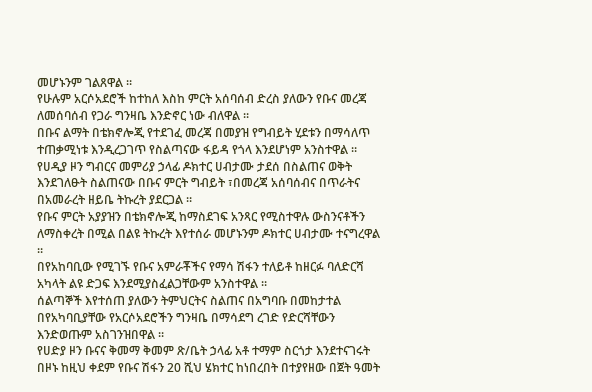መሆኑንም ገልጸዋል ።
የሁሉም አርሶአደሮች ከተከለ እስከ ምርት አሰባሰብ ድረስ ያለውን የቡና መረጃ ለመሰባሰብ የጋራ ግንዛቤ እንድኖር ነው ብለዋል ።
በቡና ልማት በቴክኖሎጂ የተደገፈ መረጃ በመያዝ የግብይት ሂደቱን በማሳለጥ ተጠቃሚነቱ እንዲረጋገጥ የስልጣናው ፋይዳ የጎላ እንደሆነም አንስተዋል ።
የሀዲያ ዞን ግብርና መምሪያ ኃላፊ ዶክተር ሀብታሙ ታደሰ በስልጠና ወቅት እንደገለፁት ስልጠናው በቡና ምርት ግብይት ፣በመረጃ አሰባሰብና በጥራትና በአመራረት ዘይቤ ትኩረት ያደርጋል ።
የቡና ምርት አያያዝን በቴክኖሎጂ ከማስደገፍ አንጻር የሚስተዋሉ ውስንናቶችን ለማስቀረት በሚል በልዩ ትኩረት እየተሰራ መሆኑንም ዶክተር ሀብታሙ ተናግረዋል ።
በየአከባቢው የሚገኙ የቡና አምራቾችና የማሳ ሽፋን ተለይቶ ከዘርፉ ባለድርሻ አካላት ልዩ ድጋፍ እንደሚያስፈልጋቸውም አንስተዋል ።
ሰልጣኞች እየተሰጠ ያለውን ትምህርትና ስልጠና በአግባቡ በመከታተል በየአካባቢያቸው የአርሶአደሮችን ግንዛቤ በማሳደግ ረገድ የድርሻቸውን እንድወጡም አስገንዝበዋል ።
የሀድያ ዞን ቡናና ቅመማ ቅመም ጽ/ቤት ኃላፊ አቶ ተማም ስርጎታ እንደተናገሩት በዞኑ ከዚህ ቀደም የቡና ሽፋን 20 ሺህ ሄክተር ከነበረበት በተያየዘው በጀት ዓመት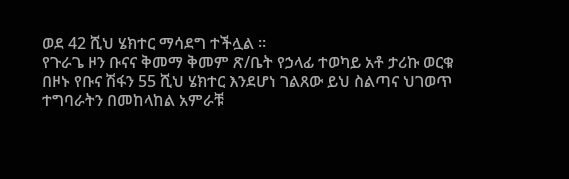ወደ 42 ሺህ ሄክተር ማሳደግ ተችሏል ።
የጉራጌ ዞን ቡናና ቅመማ ቅመም ጽ/ቤት የኃላፊ ተወካይ አቶ ታሪኩ ወርቁ በዞኑ የቡና ሽፋን 55 ሺህ ሄክተር እንደሆነ ገልጸው ይህ ስልጣና ህገወጥ ተግባራትን በመከላከል አምራቹ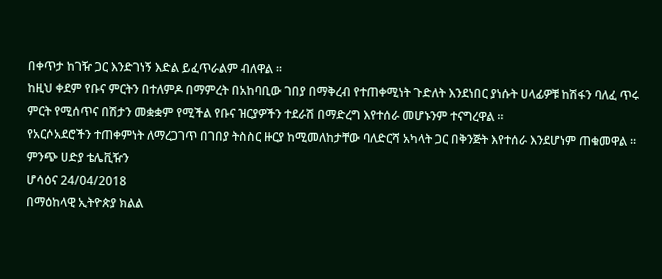በቀጥታ ከገዥ ጋር እንድገነኝ እድል ይፈጥራልም ብለዋል ።
ከዚህ ቀደም የቡና ምርትን በተለምዶ በማምረት በአከባቢው ገበያ በማቅረብ የተጠቀሚነት ጉድለት እንደነበር ያነሱት ሀላፊዎቹ ከሽፋን ባለፈ ጥሩ ምርት የሚሰጥና በሽታን መቋቋም የሚችል የቡና ዝርያዎችን ተደራሽ በማድረግ እየተሰራ መሆኑንም ተናግረዋል ።
የአርሶአደሮችን ተጠቀምነት ለማረጋገጥ በገበያ ትስስር ዙርያ ከሚመለከታቸው ባለድርሻ አካላት ጋር በቅንጅት እየተሰራ እንደሆነም ጠቁመዋል ።
ምንጭ ሀድያ ቴሌቪዥን
ሆሳዕና 24/04/2018
በማዕከላዊ ኢትዮጵያ ክልል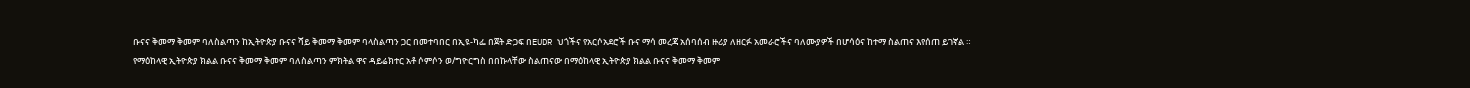ቡናና ቅመማ ቅመም ባለስልጣን ከኢትዮጵያ ቡናና ሻይ ቅመማ ቅመም ባላስልጣን ጋር በመተባበር በኢዩ-ካፌ በጀት ድጋፍ በEUDR ህጎችና የአርሶአደሮች ቡና ማሳ መረጃ አሰባሰብ ዙሪያ ለዘርፉ አመራሮችና ባለሙያዎች በሆሳዕና ከተማ ስልጠና እየሰጠ ይገኛል ።
የማዕከላዊ ኢትዮጵያ ክልል ቡናና ቅመማ ቅመም ባለስልጣን ምክትል ዋና ዳይሬክተር አቶ ሶምሶን ወ/ግዮርግስ በበኩላቸው ስልጠናው በማዕከላዊ ኢትዮጵያ ክልል ቡናና ቅመማ ቅመም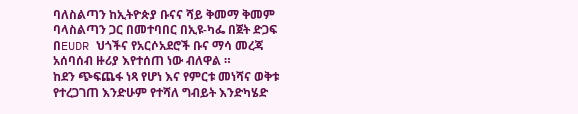ባለስልጣን ከኢትዮጵያ ቡናና ሻይ ቅመማ ቅመም ባላስልጣን ጋር በመተባበር በኢዩ-ካፌ በጀት ድጋፍ በEUDR ህጎችና የአርሶአደሮች ቡና ማሳ መረጃ አሰባሰብ ዙሪያ እየተሰጠ ነው ብለዋል ።
ከደን ጭፍጨፋ ነጻ የሆነ እና የምርቱ መነሻና ወቅቱ የተረጋገጠ እንድሁም የተሻለ ግብይት እንድካሄድ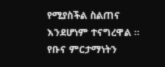የሚያስችል ስልጠና እንደሆነም ተናግረዋል ።
የቡና ምርታማነትን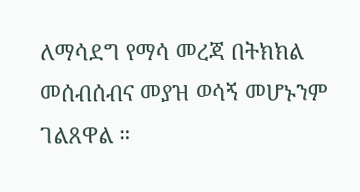ለማሳደግ የማሳ መረጃ በትክክል መሰብሰብና መያዝ ወሳኝ መሆኑንም ገልጸዋል ።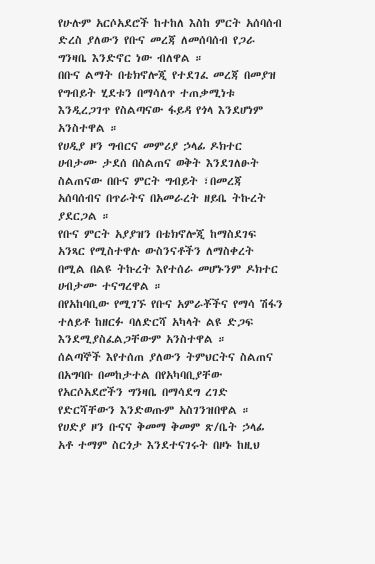የሁሉም አርሶአደሮች ከተከለ እስከ ምርት አሰባሰብ ድረስ ያለውን የቡና መረጃ ለመሰባሰብ የጋራ ግንዛቤ እንድኖር ነው ብለዋል ።
በቡና ልማት በቴክኖሎጂ የተደገፈ መረጃ በመያዝ የግብይት ሂደቱን በማሳለጥ ተጠቃሚነቱ እንዲረጋገጥ የስልጣናው ፋይዳ የጎላ እንደሆነም አንስተዋል ።
የሀዲያ ዞን ግብርና መምሪያ ኃላፊ ዶክተር ሀብታሙ ታደሰ በስልጠና ወቅት እንደገለፁት ስልጠናው በቡና ምርት ግብይት ፣በመረጃ አሰባሰብና በጥራትና በአመራረት ዘይቤ ትኩረት ያደርጋል ።
የቡና ምርት አያያዝን በቴክኖሎጂ ከማስደገፍ አንጻር የሚስተዋሉ ውስንናቶችን ለማስቀረት በሚል በልዩ ትኩረት እየተሰራ መሆኑንም ዶክተር ሀብታሙ ተናግረዋል ።
በየአከባቢው የሚገኙ የቡና አምራቾችና የማሳ ሽፋን ተለይቶ ከዘርፉ ባለድርሻ አካላት ልዩ ድጋፍ እንደሚያስፈልጋቸውም አንስተዋል ።
ሰልጣኞች እየተሰጠ ያለውን ትምህርትና ስልጠና በአግባቡ በመከታተል በየአካባቢያቸው የአርሶአደሮችን ግንዛቤ በማሳደግ ረገድ የድርሻቸውን እንድወጡም አስገንዝበዋል ።
የሀድያ ዞን ቡናና ቅመማ ቅመም ጽ/ቤት ኃላፊ አቶ ተማም ስርጎታ እንደተናገሩት በዞኑ ከዚህ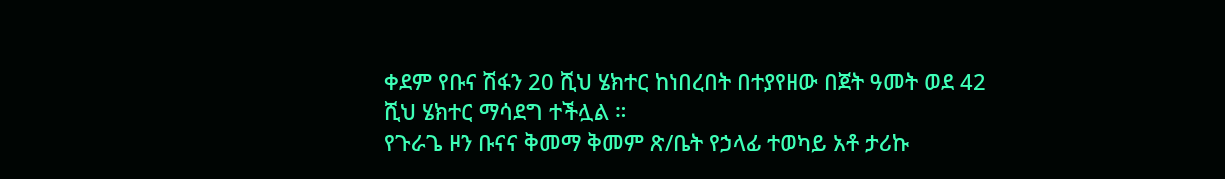ቀደም የቡና ሽፋን 20 ሺህ ሄክተር ከነበረበት በተያየዘው በጀት ዓመት ወደ 42 ሺህ ሄክተር ማሳደግ ተችሏል ።
የጉራጌ ዞን ቡናና ቅመማ ቅመም ጽ/ቤት የኃላፊ ተወካይ አቶ ታሪኩ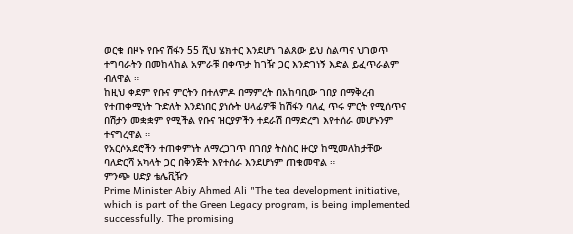ወርቁ በዞኑ የቡና ሽፋን 55 ሺህ ሄክተር እንደሆነ ገልጸው ይህ ስልጣና ህገወጥ ተግባራትን በመከላከል አምራቹ በቀጥታ ከገዥ ጋር እንድገነኝ እድል ይፈጥራልም ብለዋል ።
ከዚህ ቀደም የቡና ምርትን በተለምዶ በማምረት በአከባቢው ገበያ በማቅረብ የተጠቀሚነት ጉድለት እንደነበር ያነሱት ሀላፊዎቹ ከሽፋን ባለፈ ጥሩ ምርት የሚሰጥና በሽታን መቋቋም የሚችል የቡና ዝርያዎችን ተደራሽ በማድረግ እየተሰራ መሆኑንም ተናግረዋል ።
የአርሶአደሮችን ተጠቀምነት ለማረጋገጥ በገበያ ትስስር ዙርያ ከሚመለከታቸው ባለድርሻ አካላት ጋር በቅንጅት እየተሰራ እንደሆነም ጠቁመዋል ።
ምንጭ ሀድያ ቴሌቪዥን
Prime Minister Abiy Ahmed Ali "The tea development initiative, which is part of the Green Legacy program, is being implemented successfully. The promising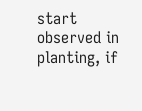start observed in planting, if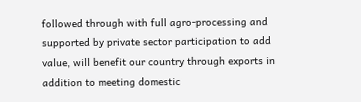followed through with full agro-processing and supported by private sector participation to add value, will benefit our country through exports in addition to meeting domestic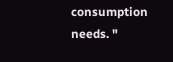consumption needs. "